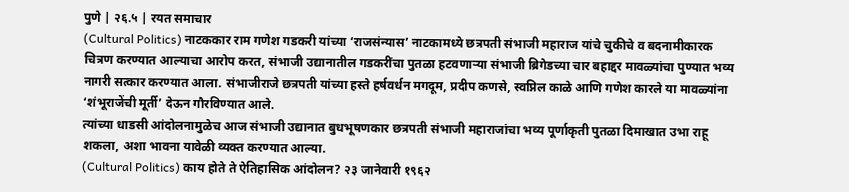पुणे | २६.५ | रयत समाचार
(Cultural Politics) नाटककार राम गणेश गडकरी यांच्या ‘राजसंन्यास’ नाटकामध्ये छत्रपती संभाजी महाराज यांचे चुकीचे व बदनामीकारक चित्रण करण्यात आल्याचा आरोप करत, संभाजी उद्यानातील गडकरींचा पुतळा हटवणाऱ्या संभाजी ब्रिगेडच्या चार बहाद्दर मावळ्यांचा पुण्यात भव्य नागरी सत्कार करण्यात आला. संभाजीराजे छत्रपती यांच्या हस्ते हर्षवर्धन मगदूम, प्रदीप कणसे, स्वप्निल काळे आणि गणेश कारले या मावळ्यांना ‘शंभूराजेंची मूर्ती’ देऊन गौरविण्यात आले.
त्यांच्या धाडसी आंदोलनामुळेच आज संभाजी उद्यानात बुधभूषणकार छत्रपती संभाजी महाराजांचा भव्य पूर्णाकृती पुतळा दिमाखात उभा राहू शकला, अशा भावना यावेळी व्यक्त करण्यात आल्या.
(Cultural Politics) काय होते ते ऐतिहासिक आंदोलन? २३ जानेवारी १९६२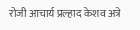रोजी आचार्य प्रल्हाद केशव अत्रे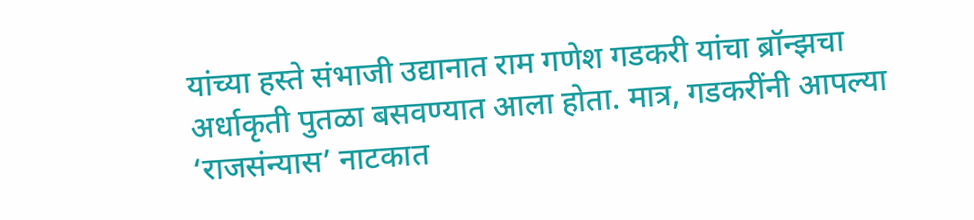यांच्या हस्ते संभाजी उद्यानात राम गणेश गडकरी यांचा ब्रॉन्झचा अर्धाकृती पुतळा बसवण्यात आला होता. मात्र, गडकरींनी आपल्या ‘राजसंन्यास’ नाटकात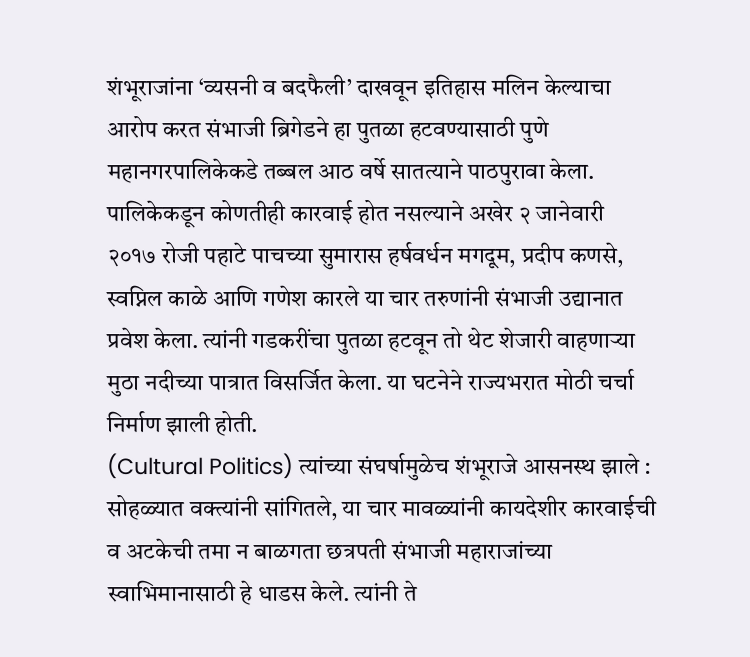शंभूराजांना ‘व्यसनी व बदफैली’ दाखवून इतिहास मलिन केल्याचा आरोप करत संभाजी ब्रिगेडने हा पुतळा हटवण्यासाठी पुणे महानगरपालिकेकडे तब्बल आठ वर्षे सातत्याने पाठपुरावा केला. पालिकेकडून कोणतीही कारवाई होत नसल्याने अखेर २ जानेवारी २०१७ रोजी पहाटे पाचच्या सुमारास हर्षवर्धन मगदूम, प्रदीप कणसे, स्वप्निल काळे आणि गणेश कारले या चार तरुणांनी संभाजी उद्यानात प्रवेश केला. त्यांनी गडकरींचा पुतळा हटवून तो थेट शेजारी वाहणाऱ्या मुठा नदीच्या पात्रात विसर्जित केला. या घटनेने राज्यभरात मोठी चर्चा निर्माण झाली होती.
(Cultural Politics) त्यांच्या संघर्षामुळेच शंभूराजे आसनस्थ झाले : सोहळ्यात वक्त्यांनी सांगितले, या चार मावळ्यांनी कायदेशीर कारवाईची व अटकेची तमा न बाळगता छत्रपती संभाजी महाराजांच्या स्वाभिमानासाठी हे धाडस केले. त्यांनी ते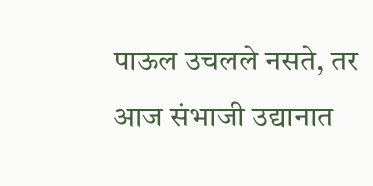पाऊल उचलले नसते, तर आज संभाजी उद्यानात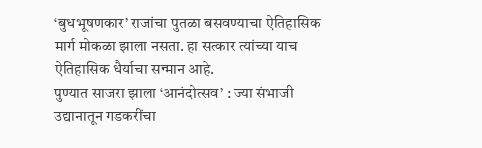‘बुधभूषणकार’ राजांचा पुतळा बसवण्याचा ऐतिहासिक मार्ग मोकळा झाला नसता. हा सत्कार त्यांच्या याच ऐतिहासिक धैर्याचा सन्मान आहे.
पुण्यात साजरा झाला ‘आनंदोत्सव’ : ज्या संभाजी उद्यानातून गडकरींचा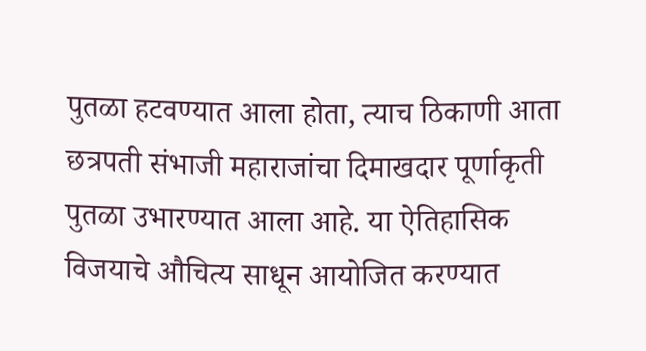पुतळा हटवण्यात आला होता, त्याच ठिकाणी आता छत्रपती संभाजी महाराजांचा दिमाखदार पूर्णाकृती पुतळा उभारण्यात आला आहे. या ऐतिहासिक विजयाचे औचित्य साधून आयोजित करण्यात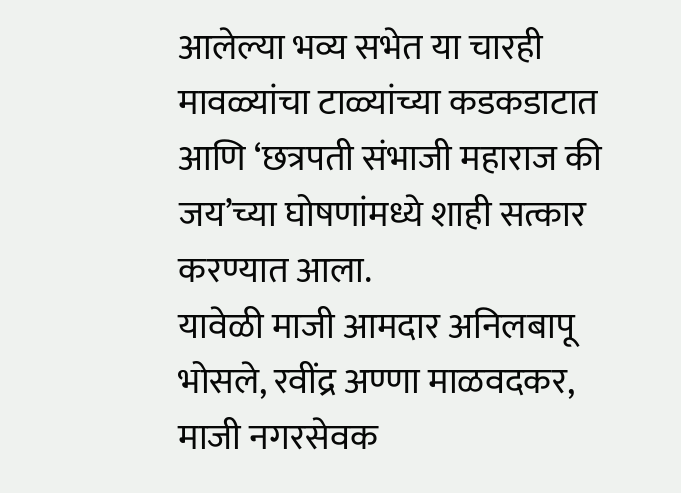आलेल्या भव्य सभेत या चारही मावळ्यांचा टाळ्यांच्या कडकडाटात आणि ‘छत्रपती संभाजी महाराज की जय’च्या घोषणांमध्ये शाही सत्कार करण्यात आला.
यावेळी माजी आमदार अनिलबापू भोसले, रवींद्र अण्णा माळवदकर, माजी नगरसेवक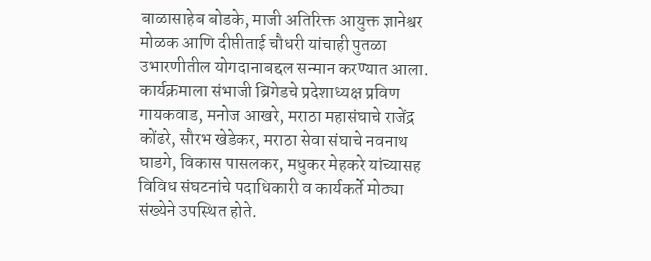बाळासाहेब बोडके, माजी अतिरिक्त आयुक्त ज्ञानेश्वर मोळक आणि दीप्तीताई चौधरी यांचाही पुतळा उभारणीतील योगदानाबद्दल सन्मान करण्यात आला.
कार्यक्रमाला संभाजी ब्रिगेडचे प्रदेशाध्यक्ष प्रविण गायकवाड, मनोज आखरे, मराठा महासंघाचे राजेंद्र कोंढरे, सौरभ खेडेकर, मराठा सेवा संघाचे नवनाथ घाडगे, विकास पासलकर, मधुकर मेहकरे यांच्यासह विविध संघटनांचे पदाधिकारी व कार्यकर्ते मोठ्या संख्येने उपस्थित होते.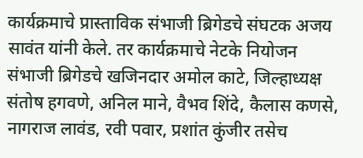कार्यक्रमाचे प्रास्ताविक संभाजी ब्रिगेडचे संघटक अजय सावंत यांनी केले. तर कार्यक्रमाचे नेटके नियोजन संभाजी ब्रिगेडचे खजिनदार अमोल काटे, जिल्हाध्यक्ष संतोष हगवणे, अनिल माने, वैभव शिंदे, कैलास कणसे, नागराज लावंड, रवी पवार, प्रशांत कुंजीर तसेच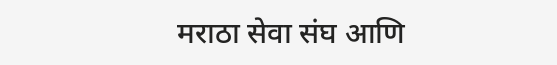मराठा सेवा संघ आणि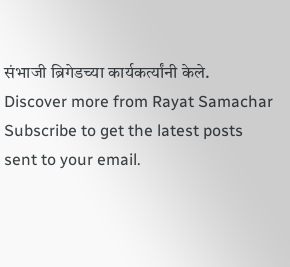संभाजी ब्रिगेडच्या कार्यकर्त्यांनी केले.
Discover more from Rayat Samachar
Subscribe to get the latest posts sent to your email.